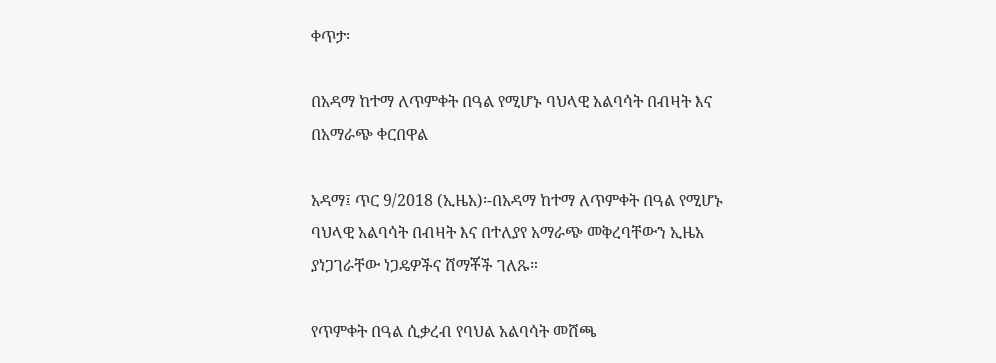ቀጥታ፡

በአዳማ ከተማ ለጥምቀት በዓል የሚሆኑ ባህላዊ አልባሳት በብዛት እና በአማራጭ ቀርበዋል

አዳማ፤ ጥር 9/2018 (ኢዜአ)፡-በአዳማ ከተማ ለጥምቀት በዓል የሚሆኑ ባህላዊ አልባሳት በብዛት እና በተለያየ አማራጭ መቅረባቸውን ኢዜአ ያነጋገራቸው ነጋዴዎችና ሸማቾች ገለጹ።

የጥምቀት በዓል ሲቃረብ የባህል አልባሳት መሸጫ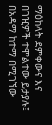ማዕከላት ደምቀውና እና በገዢዎች ተሞልተው ይታያሉ፤ በአዳማ ከተማ በሚገኘው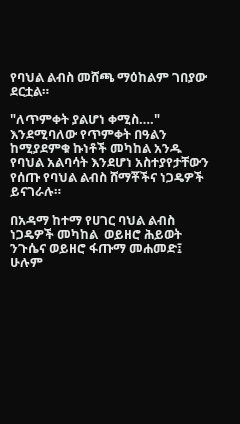የባህል ልብስ መሸጫ ማዕከልም ገበያው ደርቷል።

"ለጥምቀት ያልሆነ ቀሚስ…." እንደሚባለው የጥምቀት በዓልን ከሚያደምቁ ኩነቶች መካከል አንዱ የባህል አልባሳት እንደሆነ አስተያየታቸውን የሰጡ የባህል ልብስ ሸማቾችና ነጋዴዎች ይናገራሉ።

በአዳማ ከተማ የሀገር ባህል ልብስ ነጋዴዎች መካከል  ወይዘሮ ሕይወት ንጉሴና ወይዘሮ ፋጡማ መሐመድ፤ ሁሉም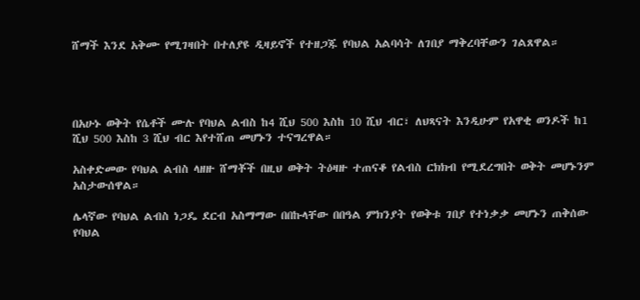ሸማች እንደ አቅሙ የሚገዛበት በተለያዩ ዲዛይኖች የተዘጋጁ የባህል አልባሳት ለገበያ ማቅረባቸውን ገልጸዋል።




በአሁኑ ወቅት የሴቶች ሙሉ የባህል ልብስ ከ4 ሺህ 500 እስከ 10 ሺህ ብር፣ ለህጻናት እንዲሁም የአዋቂ ወንዶች ከ1 ሺህ 500 እስከ 3 ሺህ ብር እየተሸጠ መሆኑን ተናግረዋል።

አስቀድመው የባህል ልብስ ላዘዙ ሸማቾች በዚህ ወቅት ትዕዛዙ ተጠናቆ የልብስ ርክክብ የሚደረግበት ወቅት መሆኑንም አስታውሰዋል።

ሌላኛው የባህል ልብስ ነጋዴ ደርብ አስማማው በበኩላቸው በበዓል ምክንያት የወቅቱ ገበያ የተነቃቃ መሆኑን ጠቅሰው የባህል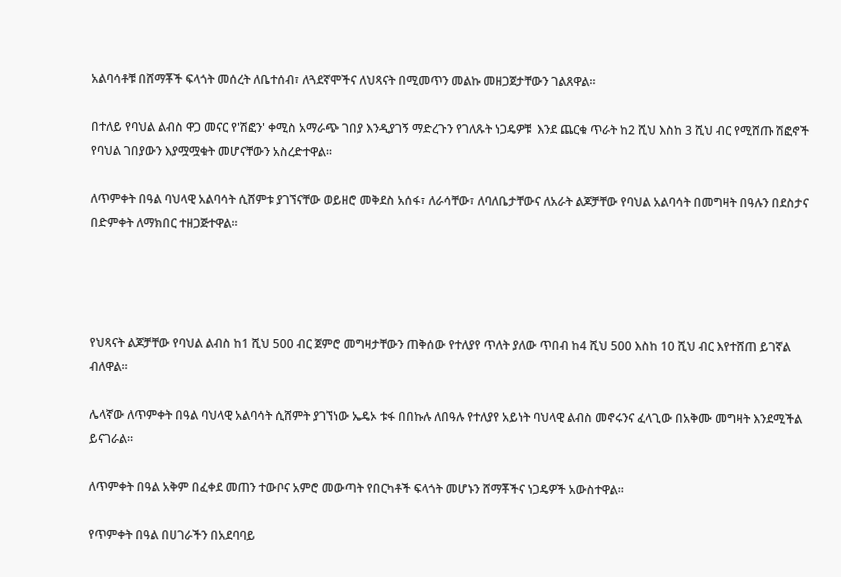አልባሳቶቹ በሸማቾች ፍላጎት መሰረት ለቤተሰብ፣ ለጓደኛሞችና ለህጻናት በሚመጥን መልኩ መዘጋጀታቸውን ገልጸዋል።

በተለይ የባህል ልብስ ዋጋ መናር የ'ሽፎን' ቀሚስ አማራጭ ገበያ እንዲያገኝ ማድረጉን የገለጹት ነጋዴዎቹ  እንደ ጨርቁ ጥራት ከ2 ሺህ እስከ 3 ሺህ ብር የሚሸጡ ሽፎኖች የባህል ገበያውን እያሟሟቁት መሆናቸውን አስረድተዋል።

ለጥምቀት በዓል ባህላዊ አልባሳት ሲሸምቱ ያገኘናቸው ወይዘሮ መቅደስ አሰፋ፣ ለራሳቸው፣ ለባለቤታቸውና ለአራት ልጆቻቸው የባህል አልባሳት በመግዛት በዓሉን በደስታና በድምቀት ለማክበር ተዘጋጅተዋል።




የህጻናት ልጆቻቸው የባህል ልብስ ከ1 ሺህ 500 ብር ጀምሮ መግዛታቸውን ጠቅሰው የተለያየ ጥለት ያለው ጥበብ ከ4 ሺህ 500 እስከ 10 ሺህ ብር እየተሸጠ ይገኛል ብለዋል።

ሌላኛው ለጥምቀት በዓል ባህላዊ አልባሳት ሲሸምት ያገኘነው ኤዴኦ ቱፋ በበኩሉ ለበዓሉ የተለያየ አይነት ባህላዊ ልብስ መኖሩንና ፈላጊው በአቅሙ መግዛት እንደሚችል ይናገራል።

ለጥምቀት በዓል አቅም በፈቀደ መጠን ተውቦና አምሮ መውጣት የበርካቶች ፍላጎት መሆኑን ሸማቾችና ነጋዴዎች አውስተዋል።

የጥምቀት በዓል በሀገራችን በአደባባይ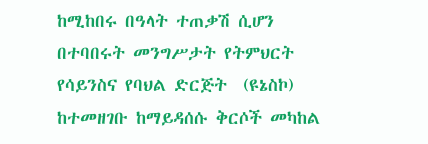ከሚከበሩ በዓላት ተጠቃሽ ሲሆን በተባበሩት መንግሥታት የትምህርት የሳይንስና የባህል ድርጅት  (ዩኔስኮ) ከተመዘገቡ ከማይዳሰሱ ቅርሶች መካከል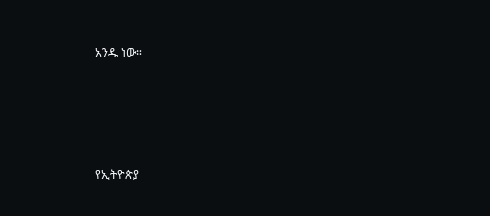አንዱ ነው።





የኢትዮጵያ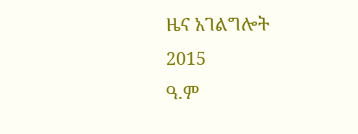ዜና አገልግሎት
2015
ዓ.ም